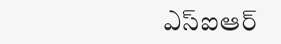ఎస్ఐఆర్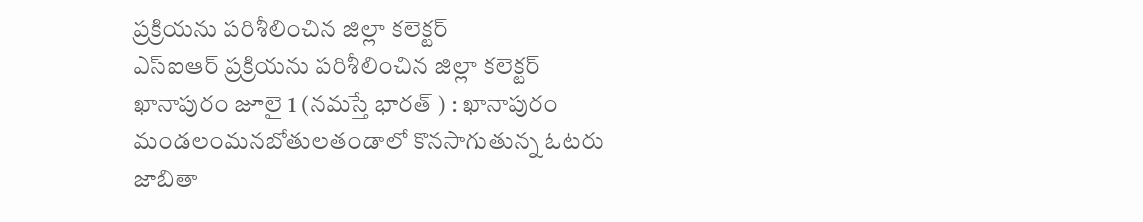ప్రక్రియను పరిశీలించిన జిల్లా కలెక్టర్
ఎస్ఐఆర్ ప్రక్రియను పరిశీలించిన జిల్లా కలెక్టర్ ఖానాపురం జూలై 1 (నమస్తే భారత్ ) : ఖానాపురం మండలంమనబోతులతండాలో కొనసాగుతున్న ఓటరు జాబితా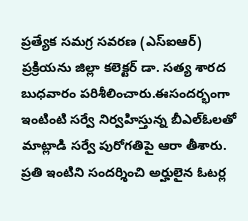ప్రత్యేక సమగ్ర సవరణ (ఎస్ఐఆర్) ప్రక్రియను జిల్లా కలెక్టర్ డా. సత్య శారద బుధవారం పరిశీలించారు.ఈసందర్భంగా ఇంటింటి సర్వే నిర్వహిస్తున్న బీఎల్ఓలతో మాట్లాడి సర్వే పురోగతిపై ఆరా తీశారు. ప్రతి ఇంటిని సందర్శించి అర్హులైన ఓటర్ల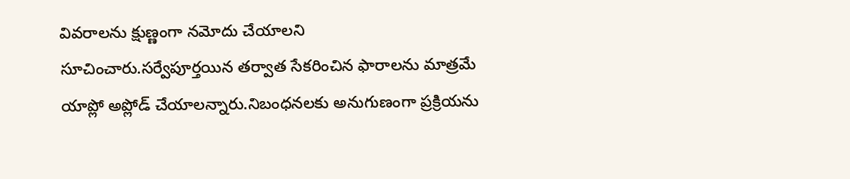వివరాలను క్షుణ్ణంగా నమోదు చేయాలని సూచించారు.సర్వేపూర్తయిన తర్వాత సేకరించిన ఫారాలను మాత్రమే యాప్లో అప్లోడ్ చేయాలన్నారు.నిబంధనలకు అనుగుణంగా ప్రక్రియను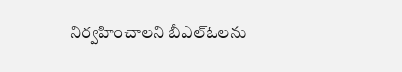నిర్వహించాలని బీఎల్ఓలను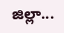జిల్లా...